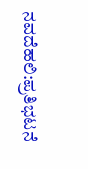ನವದೆಹಲಿ:ಪ್ರತಿಭಟನೆ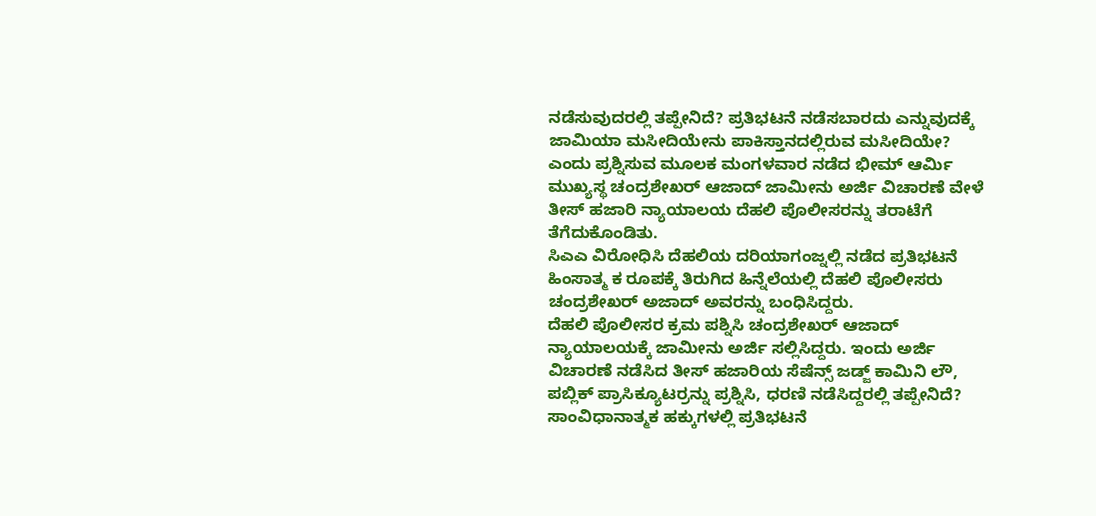ನಡೆಸುವುದರಲ್ಲಿ ತಪ್ಪೇನಿದೆ? ಪ್ರತಿಭಟನೆ ನಡೆಸಬಾರದು ಎನ್ನುವುದಕ್ಕೆ ಜಾಮಿಯಾ ಮಸೀದಿಯೇನು ಪಾಕಿಸ್ತಾನದಲ್ಲಿರುವ ಮಸೀದಿಯೇ? ಎಂದು ಪ್ರಶ್ನಿಸುವ ಮೂಲಕ ಮಂಗಳವಾರ ನಡೆದ ಭೀಮ್ ಆರ್ಮಿ ಮುಖ್ಯಸ್ಥ ಚಂದ್ರಶೇಖರ್ ಆಜಾದ್ ಜಾಮೀನು ಅರ್ಜಿ ವಿಚಾರಣೆ ವೇಳೆ ತೀಸ್ ಹಜಾರಿ ನ್ಯಾಯಾಲಯ ದೆಹಲಿ ಪೊಲೀಸರನ್ನು ತರಾಟೆಗೆ ತೆಗೆದುಕೊಂಡಿತು.
ಸಿಎಎ ವಿರೋಧಿಸಿ ದೆಹಲಿಯ ದರಿಯಾಗಂಜ್ನಲ್ಲಿ ನಡೆದ ಪ್ರತಿಭಟನೆ ಹಿಂಸಾತ್ಮ ಕ ರೂಪಕ್ಕೆ ತಿರುಗಿದ ಹಿನ್ನೆಲೆಯಲ್ಲಿ ದೆಹಲಿ ಪೊಲೀಸರು ಚಂದ್ರಶೇಖರ್ ಅಜಾದ್ ಅವರನ್ನು ಬಂಧಿಸಿದ್ದರು.
ದೆಹಲಿ ಪೊಲೀಸರ ಕ್ರಮ ಪಶ್ನಿಸಿ ಚಂದ್ರಶೇಖರ್ ಆಜಾದ್ ನ್ಯಾಯಾಲಯಕ್ಕೆ ಜಾಮೀನು ಅರ್ಜಿ ಸಲ್ಲಿಸಿದ್ದರು. ಇಂದು ಅರ್ಜಿ ವಿಚಾರಣೆ ನಡೆಸಿದ ತೀಸ್ ಹಜಾರಿಯ ಸೆಷೆನ್ಸ್ ಜಡ್ಜ್ ಕಾಮಿನಿ ಲೌ, ಪಬ್ಲಿಕ್ ಪ್ರಾಸಿಕ್ಯೂಟರ್ರನ್ನು ಪ್ರಶ್ನಿಸಿ, ಧರಣಿ ನಡೆಸಿದ್ದರಲ್ಲಿ ತಪ್ಪೇನಿದೆ? ಸಾಂವಿಧಾನಾತ್ಮಕ ಹಕ್ಕುಗಳಲ್ಲಿ ಪ್ರತಿಭಟನೆ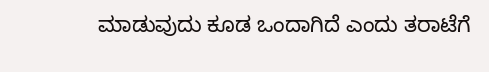ಮಾಡುವುದು ಕೂಡ ಒಂದಾಗಿದೆ ಎಂದು ತರಾಟೆಗೆ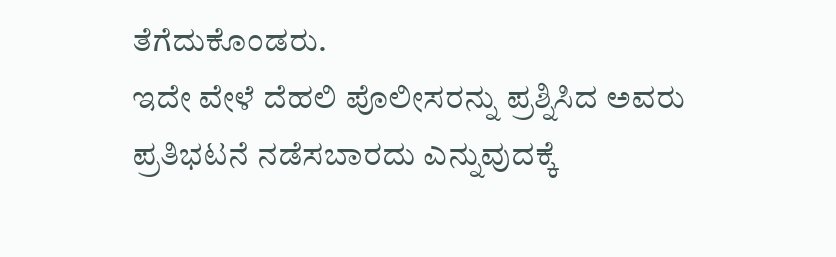ತೆಗೆದುಕೊಂಡರು.
ಇದೇ ವೇಳೆ ದೆಹಲಿ ಪೊಲೀಸರನ್ನು ಪ್ರಶ್ನಿಸಿದ ಅವರು ಪ್ರತಿಭಟನೆ ನಡೆಸಬಾರದು ಎನ್ನುವುದಕ್ಕೆ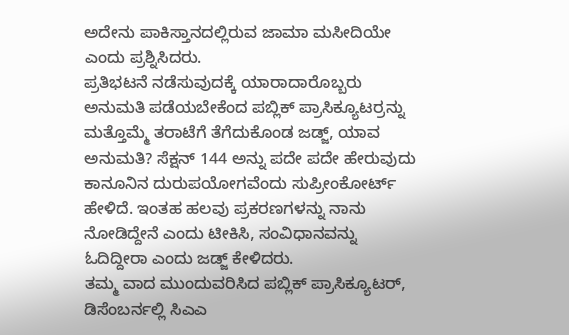ಅದೇನು ಪಾಕಿಸ್ತಾನದಲ್ಲಿರುವ ಜಾಮಾ ಮಸೀದಿಯೇ ಎಂದು ಪ್ರಶ್ನಿಸಿದರು.
ಪ್ರತಿಭಟನೆ ನಡೆಸುವುದಕ್ಕೆ ಯಾರಾದಾರೊಬ್ಬರು ಅನುಮತಿ ಪಡೆಯಬೇಕೆಂದ ಪಬ್ಲಿಕ್ ಪ್ರಾಸಿಕ್ಯೂಟರ್ರನ್ನು ಮತ್ತೊಮ್ಮೆ ತರಾಟೆಗೆ ತೆಗೆದುಕೊಂಡ ಜಡ್ಜ್, ಯಾವ ಅನುಮತಿ? ಸೆಕ್ಷನ್ 144 ಅನ್ನು ಪದೇ ಪದೇ ಹೇರುವುದು ಕಾನೂನಿನ ದುರುಪಯೋಗವೆಂದು ಸುಪ್ರೀಂಕೋರ್ಟ್ ಹೇಳಿದೆ. ಇಂತಹ ಹಲವು ಪ್ರಕರಣಗಳನ್ನು ನಾನು ನೋಡಿದ್ದೇನೆ ಎಂದು ಟೀಕಿಸಿ, ಸಂವಿಧಾನವನ್ನು ಓದಿದ್ದೀರಾ ಎಂದು ಜಡ್ಜ್ ಕೇಳಿದರು.
ತಮ್ಮ ವಾದ ಮುಂದುವರಿಸಿದ ಪಬ್ಲಿಕ್ ಪ್ರಾಸಿಕ್ಯೂಟರ್, ಡಿಸೆಂಬರ್ನಲ್ಲಿ ಸಿಎಎ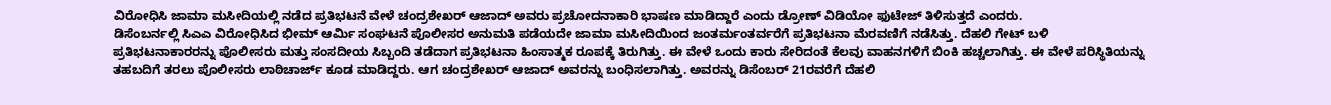ವಿರೋಧಿಸಿ ಜಾಮಾ ಮಸೀದಿಯಲ್ಲಿ ನಡೆದ ಪ್ರತಿಭಟನೆ ವೇಳೆ ಚಂದ್ರಶೇಖರ್ ಆಜಾದ್ ಅವರು ಪ್ರಚೋದನಾಕಾರಿ ಭಾಷಣ ಮಾಡಿದ್ದಾರೆ ಎಂದು ಡ್ರೋಣ್ ವಿಡಿಯೋ ಫುಟೇಜ್ ತಿಳಿಸುತ್ತದೆ ಎಂದರು.
ಡಿಸೆಂಬರ್ನಲ್ಲಿ ಸಿಎಎ ವಿರೋಧಿಸಿದ ಭೀಮ್ ಆರ್ಮಿ ಸಂಘಟನೆ ಪೊಲೀಸರ ಅನುಮತಿ ಪಡೆಯದೇ ಜಾಮಾ ಮಸೀದಿಯಿಂದ ಜಂತರ್ಮಂತರ್ವರೆಗೆ ಪ್ರತಿಭಟನಾ ಮೆರವಣಿಗೆ ನಡೆಸಿತ್ತು. ದೆಹಲಿ ಗೇಟ್ ಬಳಿ ಪ್ರತಿಭಟನಾಕಾರರನ್ನು ಪೊಲೀಸರು ಮತ್ತು ಸಂಸದೀಯ ಸಿಬ್ಬಂದಿ ತಡೆದಾಗ ಪ್ರತಿಭಟನಾ ಹಿಂಸಾತ್ಮಕ ರೂಪಕ್ಕೆ ತಿರುಗಿತ್ತು. ಈ ವೇಳೆ ಒಂದು ಕಾರು ಸೇರಿದಂತೆ ಕೆಲವು ವಾಹನಗಳಿಗೆ ಬಿಂಕಿ ಹಚ್ಚಲಾಗಿತ್ತು. ಈ ವೇಳೆ ಪರಿಸ್ಥಿತಿಯನ್ನು ತಹಬದಿಗೆ ತರಲು ಪೊಲೀಸರು ಲಾಠಿಚಾರ್ಜ್ ಕೂಡ ಮಾಡಿದ್ದರು. ಆಗ ಚಂದ್ರಶೇಖರ್ ಆಜಾದ್ ಅವರನ್ನು ಬಂಧಿಸಲಾಗಿತ್ತು. ಅವರನ್ನು ಡಿಸೆಂಬರ್ 21ರವರೆಗೆ ದೆಹಲಿ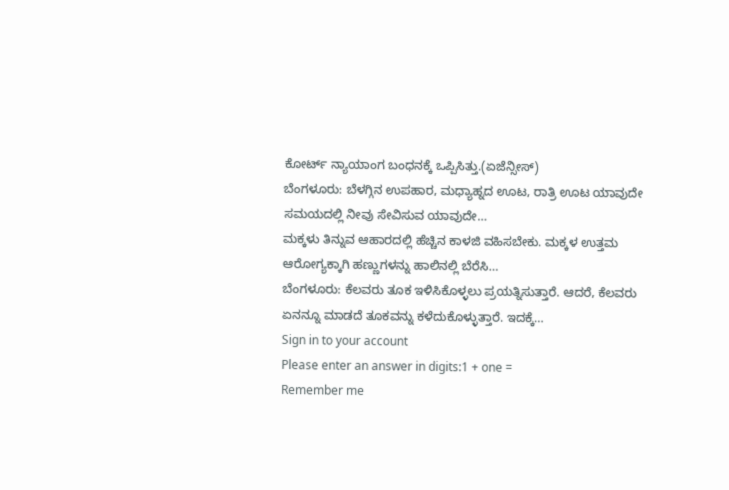ಕೋರ್ಟ್ ನ್ಯಾಯಾಂಗ ಬಂಧನಕ್ಕೆ ಒಪ್ಪಿಸಿತ್ತು.(ಏಜೆನ್ಸೀಸ್)
ಬೆಂಗಳೂರು: ಬೆಳಗ್ಗಿನ ಉಪಹಾರ, ಮಧ್ಯಾಹ್ನದ ಊಟ, ರಾತ್ರಿ ಊಟ ಯಾವುದೇ ಸಮಯದಲ್ಲಿ ನೀವು ಸೇವಿಸುವ ಯಾವುದೇ…
ಮಕ್ಕಳು ತಿನ್ನುವ ಆಹಾರದಲ್ಲಿ ಹೆಚ್ಚಿನ ಕಾಳಜಿ ವಹಿಸಬೇಕು. ಮಕ್ಕಳ ಉತ್ತಮ ಆರೋಗ್ಯಕ್ಕಾಗಿ ಹಣ್ಣುಗಳನ್ನು ಹಾಲಿನಲ್ಲಿ ಬೆರೆಸಿ…
ಬೆಂಗಳೂರು: ಕೆಲವರು ತೂಕ ಇಳಿಸಿಕೊಳ್ಳಲು ಪ್ರಯತ್ನಿಸುತ್ತಾರೆ. ಆದರೆ, ಕೆಲವರು ಏನನ್ನೂ ಮಾಡದೆ ತೂಕವನ್ನು ಕಳೆದುಕೊಳ್ಳುತ್ತಾರೆ. ಇದಕ್ಕೆ…
Sign in to your account
Please enter an answer in digits:1 + one =
Remember me